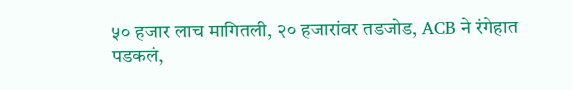५० हजार लाच मागितली, २० हजारांवर तडजोड, ACB ने रंगेहात पडकलं,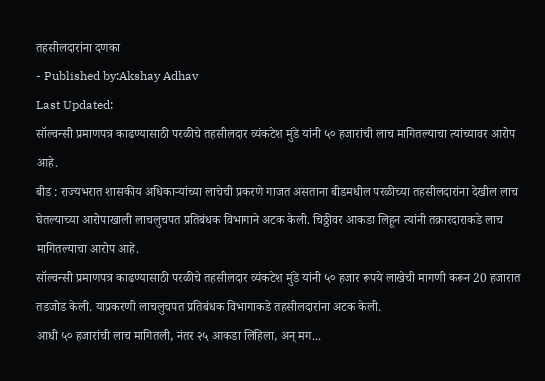तहसीलदारांना दणका
- Published by:Akshay Adhav
Last Updated:
सॉल्वन्सी प्रमाणपत्र काढण्यासाठी परळीचे तहसीलदार व्यंकटेश मुंडे यांनी ५० हजारांची लाच मागितल्याचा त्यांच्यावर आरोप आहे.
बीड : राज्यभरात शासकीय अधिकाऱ्यांच्या लाचेची प्रकरणे गाजत असताना बीडमधील परळीच्या तहसीलदारांना देखील लाच घेतल्याच्या आरोपाखाली लाचलुचपत प्रतिबंधक विभागाने अटक केली. चिठ्ठीवर आकडा लिहून त्यांनी तक्रारदाराकडे लाच मागितल्याचा आरोप आहे.
सॉल्वन्सी प्रमाणपत्र काढण्यासाठी परळीचे तहसीलदार व्यंकटेश मुंडे यांनी ५० हजार रूपये लाखेची मागणी करून 20 हजारात तडजोड केली. याप्रकरणी लाचलुचपत प्रतिबंधक विभागाकडे तहसीलदारांना अटक केली.
आधी ५० हजारांची लाच मागितली, नंतर २५ आकडा लिहिला, अन् मग...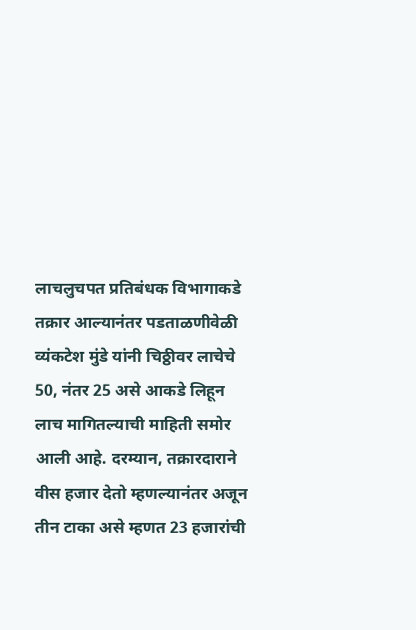लाचलुचपत प्रतिबंधक विभागाकडे तक्रार आल्यानंतर पडताळणीवेळी व्यंकटेश मुंडे यांनी चिठ्ठीवर लाचेचे 50, नंतर 25 असे आकडे लिहून लाच मागितल्याची माहिती समोर आली आहे. दरम्यान, तक्रारदाराने वीस हजार देतो म्हणल्यानंतर अजून तीन टाका असे म्हणत 23 हजारांची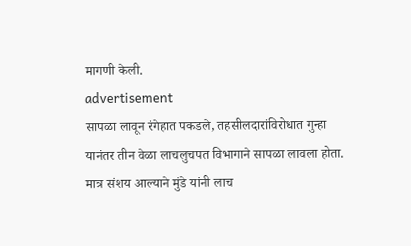मागणी केली.
advertisement
सापळा लावून रंगेहात पकडले, तहसीलदारांविरोधात गुन्हा
यानंतर तीन वेळा लाचलुचपत विभागाने सापळा लावला होता. मात्र संशय आल्याने मुंडे यांनी लाच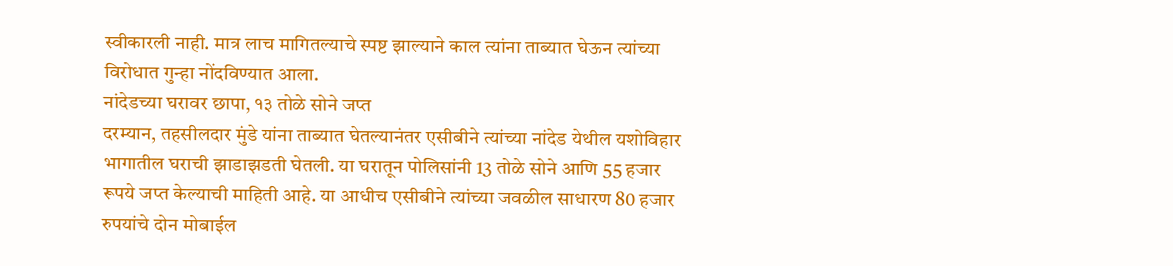स्वीकारली नाही. मात्र लाच मागितल्याचे स्पष्ट झाल्याने काल त्यांना ताब्यात घेऊन त्यांच्या विरोधात गुन्हा नोंदविण्यात आला.
नांदेडच्या घरावर छापा, १३ तोळे सोने जप्त
दरम्यान, तहसीलदार मुंडे यांना ताब्यात घेतल्यानंतर एसीबीने त्यांच्या नांदेड येथील यशोविहार भागातील घराची झाडाझडती घेतली. या घरातून पोलिसांनी 13 तोळे सोने आणि 55 हजार रूपये जप्त केल्याची माहिती आहे. या आधीच एसीबीने त्यांच्या जवळील साधारण 80 हजार रुपयांचे दोन मोबाईल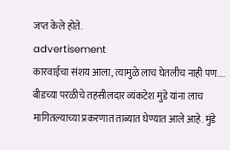जप्त केले होते.
advertisement
कारवाईचा संशय आला, त्यामुळे लाच घेतलीच नाही पण....
बीडच्या परळीचे तहसीलदार व्यंकटेश मुंडे यांना लाच मागितल्याच्या प्रकरणात ताब्यात घेण्यात आले आहे. मुंडे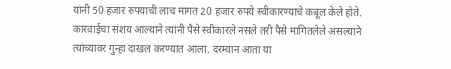यांनी 50 हजार रुपयाची लाच मागत 20 हजार रुपये स्वीकारण्याचे कबूल केले होते. कारवाईचा संशय आल्याने त्यांनी पैसे स्वीकारले नसले तरी पैसे मागितलेले असल्याने त्यांच्यावर गुन्हा दाखल करण्यात आला. दरम्यान आता या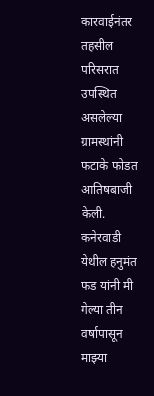कारवाईनंतर तहसील परिसरात उपस्थित असलेल्या ग्रामस्थांनी फटाके फोडत आतिषबाजी केली. कनेरवाडी येथील हनुमंत फड यांनी मी गेल्या तीन वर्षापासून माझ्या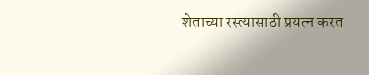शेताच्या रस्त्यासाठी प्रयत्न करत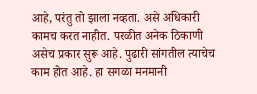आहे, परंतु तो झाला नव्हता. असे अधिकारी कामच करत नाहीत. परळीत अनेक ठिकाणी असेच प्रकार सुरू आहे. पुढारी सांगतील त्याचेच काम होत आहे. हा सगळा मनमानी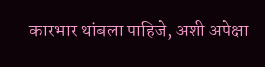कारभार थांबला पाहिजे, अशी अपेक्षा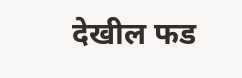देखील फड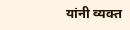यांनी व्यक्त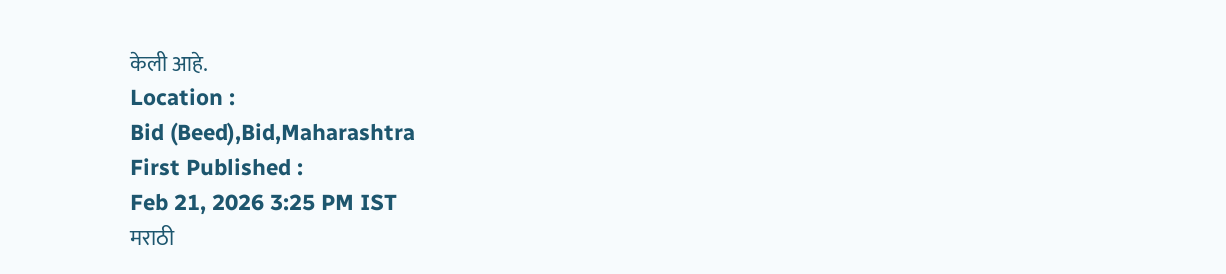केली आहे.
Location :
Bid (Beed),Bid,Maharashtra
First Published :
Feb 21, 2026 3:25 PM IST
मराठी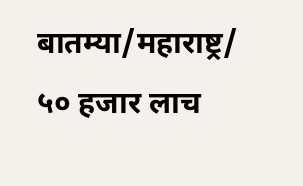बातम्या/महाराष्ट्र/
५० हजार लाच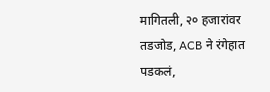मागितली, २० हजारांवर तडजोड, ACB ने रंगेहात पडकलं,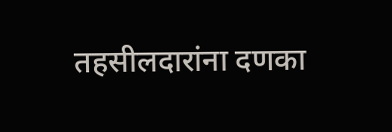तहसीलदारांना दणका